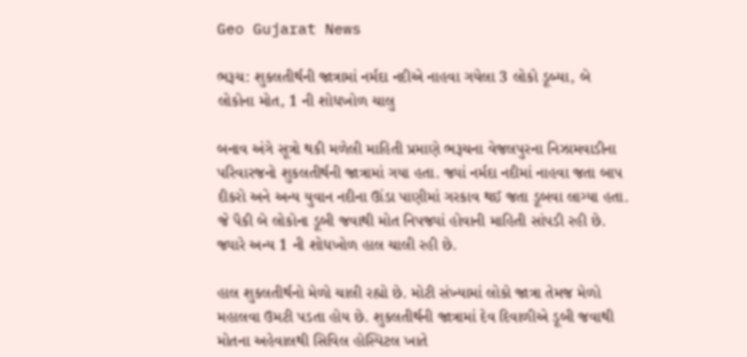Geo Gujarat News

ભરૂચ: શુકલતીર્થની જાત્રામાં નર્મદા નદીએ નાહવા ગયેલા 3 લોકો ડૂબ્યા, બે લોકોના મોત, 1 ની શોધખોળ ચાલુ

બનાવ અંગે સૂત્રો થકી મળેલી માહિતી પ્રમાણે ભરૂચના વેજલપુરના નિઝામવાડીના પરિવારજનો શુકલતીર્થની જાત્રામાં ગયા હતા. જ્યાં નર્મદા નદીમાં નાહવા જતા બાપ દીકરો અને અન્ય યુવાન નદીના ઊંડા પાણીમાં ગરકાવ થઈ જતા ડૂબવા લાગ્યા હતા. જે પૈકી બે લોકોના ડૂબી જવાથી મોત નિપજ્યાં હોવાની માહિતી સાંપડી રહી છે. જ્યારે અન્ય 1 ની શોધખોળ હાલ ચાલી રહી છે.

હાલ શુકલતીર્થનો મેળો ચાલી રહ્યો છે. મોટી સંખ્યામાં લોકો જાત્રા તેમજ મેળો મહાલવા ઉમટી પડતા હોય છે. શુકલતીર્થની જાત્રામાં દેવ દિવાળીએ ડૂબી જવાથી મોતના અહેવાલથી સિવિલ હોસ્પિટલ ખાતે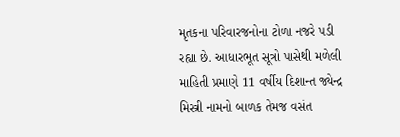મૃતકના પરિવારજનોના ટોળા નજરે પડી રહ્યા છે. આધારભૂત સૂત્રો પાસેથી મળેલી માહિતી પ્રમાણે 11 વર્ષીય દિશાન્ત જ્યેન્દ્ર મિસ્ત્રી નામનો બાળક તેમજ વસંત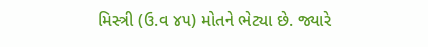મિસ્ત્રી (ઉ.વ ૪૫) મોતને ભેટ્યા છે. જ્યારે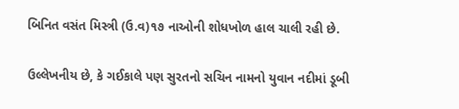બિનિત વસંત મિસ્ત્રી (ઉ.વ)૧૭ નાઓની શોધખોળ હાલ ચાલી રહી છે.

ઉલ્લેખનીય છે, કે ગઈકાલે પણ સુરતનો સચિન નામનો યુવાન નદીમાં ડૂબી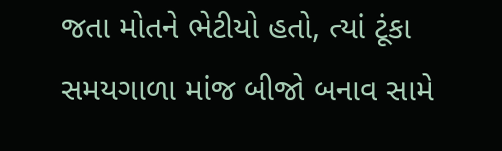જતા મોતને ભેટીયો હતો, ત્યાં ટૂંકા સમયગાળા માંજ બીજો બનાવ સામે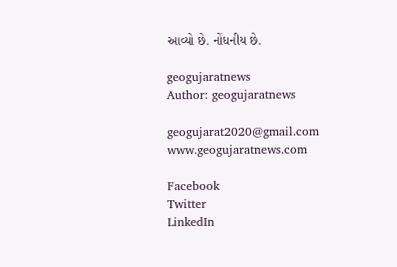આવ્યો છે. નોંધનીય છે.

geogujaratnews
Author: geogujaratnews

geogujarat2020@gmail.com www.geogujaratnews.com

Facebook
Twitter
LinkedIn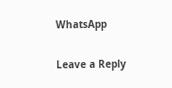WhatsApp

Leave a Reply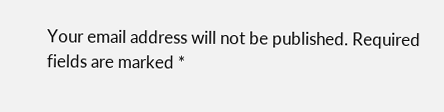Your email address will not be published. Required fields are marked *